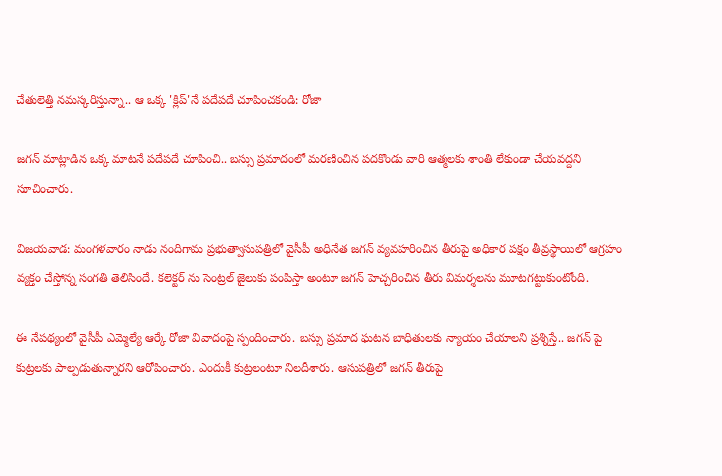చేతులెత్తి నమస్కరిస్తున్నా.. ఆ ఒక్క 'క్లిప్'నే పదేపదే చూపించకండి: రోజా

జగన్ మాట్లాడిన ఒక్క మాటనే పదేపదే చూపించి.. బస్సు ప్రమాదంలో మరణించిన పదకొండు వారి ఆత్మలకు శాంతి లేకుండా చేయవద్దని సూచించారు.

విజయవాడ: మంగళవారం నాడు నందిగామ ప్రభుత్వాసుపత్రిలో వైసీపీ అధినేత జగన్ వ్యవహరించిన తీరుపై అధికార పక్షం తీవ్రస్థాయిలో ఆగ్రహం వ్యక్తం చేస్తోన్న సంగతి తెలిసిందే. కలెక్టర్ ను సెంట్రల్ జైలుకు పంపిస్తా అంటూ జగన్ హెచ్చరించిన తీరు విమర్శలను మూటగట్టుకుంటోంది.

ఈ నేపథ్యంలో వైసీపీ ఎమ్మెల్యే ఆర్కే రోజా వివాదంపై స్పందించారు. బస్సు ప్రమాద ఘటన బాధితులకు న్యాయం చేయాలని ప్రశ్నిస్తే.. జగన్ పై కుట్రలకు పాల్పడుతున్నారని ఆరోపించారు. ఎందుకీ కుట్రలంటూ నిలదీశారు. ఆసుపత్రిలో జగన్ తీరుపై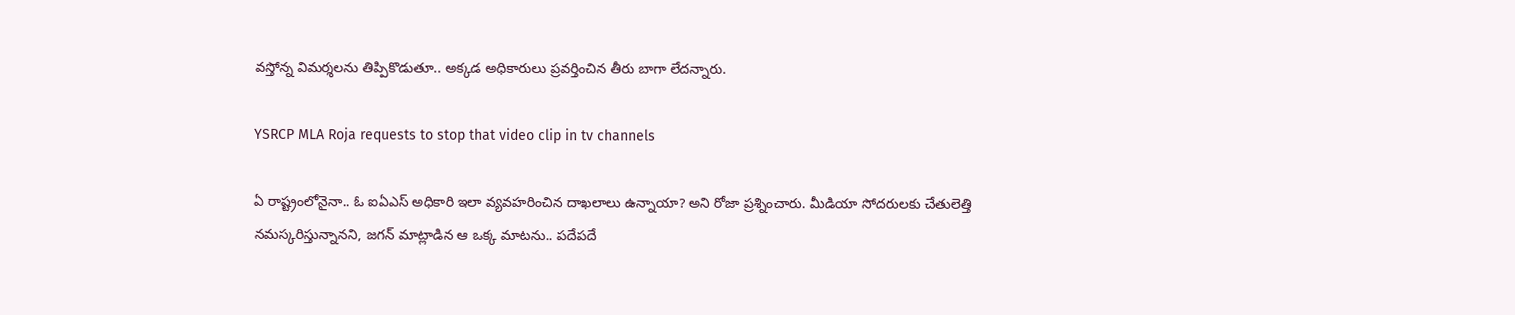వస్తోన్న విమర్శలను తిప్పికొడుతూ.. అక్కడ అధికారులు ప్రవర్తించిన తీరు బాగా లేదన్నారు.

YSRCP MLA Roja requests to stop that video clip in tv channels

ఏ రాష్ట్రంలోనైనా.. ఓ ఐఏఎస్ అధికారి ఇలా వ్యవహరించిన దాఖలాలు ఉన్నాయా? అని రోజా ప్రశ్నించారు. మీడియా సోదరులకు చేతులెత్తి నమస్కరిస్తున్నానని, జగన్ మాట్లాడిన ఆ ఒక్క మాటను.. పదేపదే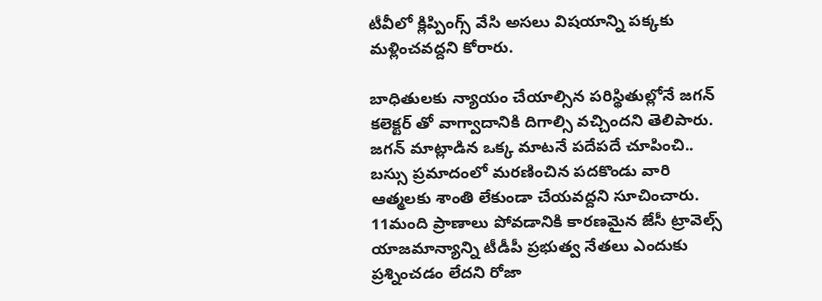టీవీలో క్లిప్పింగ్స్ వేసి అసలు విషయాన్ని పక్కకు మళ్లించవద్దని కోరారు.

బాధితులకు న్యాయం చేయాల్సిన పరిస్థితుల్లోనే జగన్ కలెక్టర్ తో వాగ్వాదానికి దిగాల్సి వచ్చిందని తెలిపారు. జగన్ మాట్లాడిన ఒక్క మాటనే పదేపదే చూపించి.. బస్సు ప్రమాదంలో మరణించిన పదకొండు వారి ఆత్మలకు శాంతి లేకుండా చేయవద్దని సూచించారు. 11మంది ప్రాణాలు పోవడానికి కారణమైన జేసీ ట్రావెల్స్ యాజమాన్యాన్ని టీడీపీ ప్రభుత్వ నేతలు ఎందుకు ప్రశ్నించడం లేదని రోజా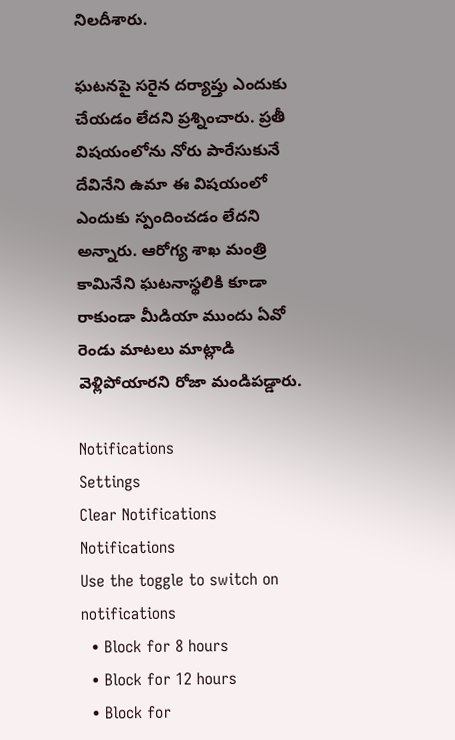నిలదీశారు.

ఘటనపై సరైన దర్యాప్తు ఎందుకు చేయడం లేదని ప్రశ్నించారు. ప్రతీ విషయంలోను నోరు పారేసుకునే దేవినేని ఉమా ఈ విషయంలో ఎందుకు స్పందించడం లేదని అన్నారు. ఆరోగ్య శాఖ మంత్రి కామినేని ఘటనాస్థలికి కూడా రాకుండా మీడియా ముందు ఏవో రెండు మాటలు మాట్లాడి వెళ్లిపోయారని రోజా మండిపడ్డారు.

Notifications
Settings
Clear Notifications
Notifications
Use the toggle to switch on notifications
  • Block for 8 hours
  • Block for 12 hours
  • Block for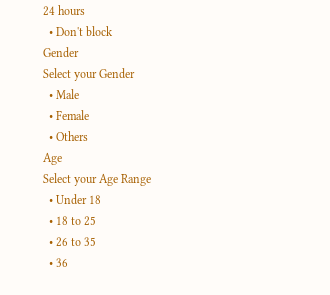24 hours
  • Don't block
Gender
Select your Gender
  • Male
  • Female
  • Others
Age
Select your Age Range
  • Under 18
  • 18 to 25
  • 26 to 35
  • 36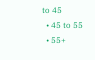to 45
  • 45 to 55
  • 55+